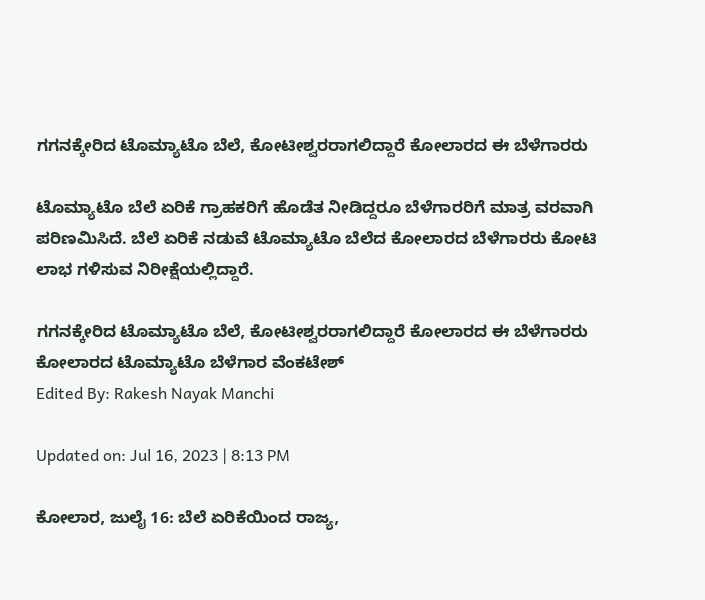ಗಗನಕ್ಕೇರಿದ ಟೊಮ್ಯಾಟೊ ಬೆಲೆ, ಕೋಟೀಶ್ವರರಾಗಲಿದ್ದಾರೆ ಕೋಲಾರದ ಈ ಬೆಳೆಗಾರರು

ಟೊಮ್ಯಾಟೊ ಬೆಲೆ ಏರಿಕೆ ಗ್ರಾಹಕರಿಗೆ ಹೊಡೆತ ನೀಡಿದ್ದರೂ ಬೆಳೆಗಾರರಿಗೆ ಮಾತ್ರ ವರವಾಗಿ ಪರಿಣಮಿಸಿದೆ. ಬೆಲೆ ಏರಿಕೆ ನಡುವೆ ಟೊಮ್ಯಾಟೊ ಬೆಲೆದ ಕೋಲಾರದ ಬೆಳೆಗಾರರು ಕೋಟಿ ಲಾಭ ಗಳಿಸುವ ನಿರೀಕ್ಷೆಯಲ್ಲಿದ್ದಾರೆ.

ಗಗನಕ್ಕೇರಿದ ಟೊಮ್ಯಾಟೊ ಬೆಲೆ, ಕೋಟೀಶ್ವರರಾಗಲಿದ್ದಾರೆ ಕೋಲಾರದ ಈ ಬೆಳೆಗಾರರು
ಕೋಲಾರದ ಟೊಮ್ಯಾಟೊ ಬೆಳೆಗಾರ ವೆಂಕಟೇಶ್
Edited By: Rakesh Nayak Manchi

Updated on: Jul 16, 2023 | 8:13 PM

ಕೋಲಾರ, ಜುಲೈ 16: ಬೆಲೆ ಏರಿಕೆಯಿಂದ ರಾಜ್ಯ,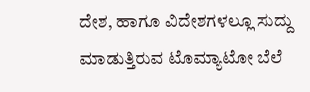ದೇಶ, ಹಾಗೂ ವಿದೇಶಗಳಲ್ಲೂ ಸುದ್ದು ಮಾಡುತ್ತಿರುವ ಟೊಮ್ಯಾಟೋ ಬೆಲೆ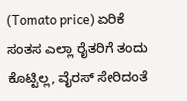(Tomato price) ಏರಿಕೆ ಸಂತಸ ಎಲ್ಲಾ ರೈತರಿಗೆ ತಂದು ಕೊಟ್ಟಿಲ್ಲ, ವೈರಸ್ ಸೇರಿದಂತೆ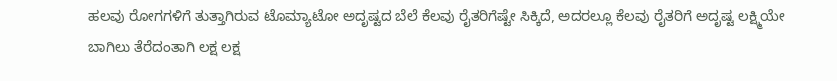ಹಲವು ರೋಗಗಳಿಗೆ ತುತ್ತಾಗಿರುವ ಟೊಮ್ಯಾಟೋ ಅದೃಷ್ಟದ ಬೆಲೆ ಕೆಲವು ರೈತರಿಗೆಷ್ಟೇ ಸಿಕ್ಕಿದೆ, ಅದರಲ್ಲೂ ಕೆಲವು ರೈತರಿಗೆ ಅದೃಷ್ಟ ಲಕ್ಷ್ಮಿಯೇ ಬಾಗಿಲು ತೆರೆದಂತಾಗಿ ಲಕ್ಷ ಲಕ್ಷ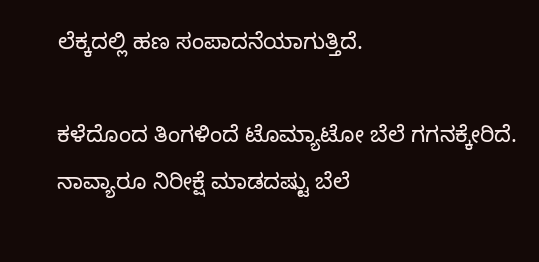ಲೆಕ್ಕದಲ್ಲಿ ಹಣ ಸಂಪಾದನೆಯಾಗುತ್ತಿದೆ.

ಕಳೆದೊಂದ ತಿಂಗಳಿಂದೆ ಟೊಮ್ಯಾಟೋ ಬೆಲೆ ಗಗನಕ್ಕೇರಿದೆ. ನಾವ್ಯಾರೂ ನಿರೀಕ್ಷೆ ಮಾಡದಷ್ಟು ಬೆಲೆ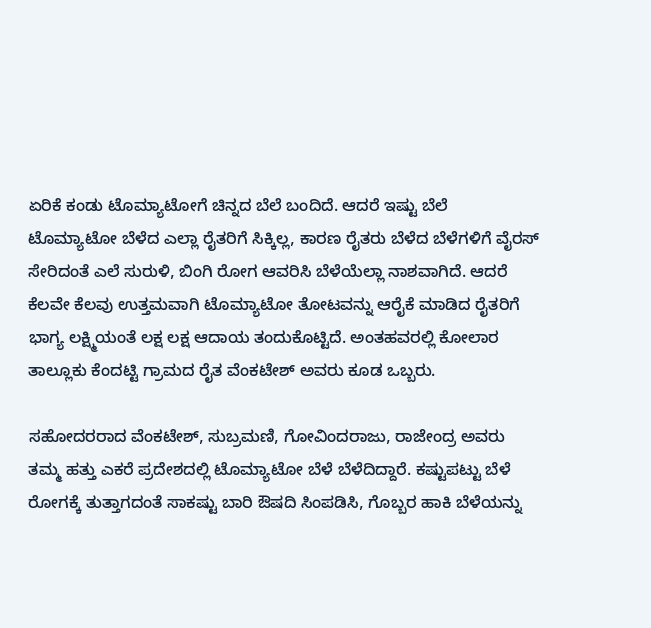ಏರಿಕೆ ಕಂಡು ಟೊಮ್ಯಾಟೋಗೆ ಚಿನ್ನದ ಬೆಲೆ ಬಂದಿದೆ. ಆದರೆ ಇಷ್ಟು ಬೆಲೆ ಟೊಮ್ಯಾಟೋ ಬೆಳೆದ ಎಲ್ಲಾ ರೈತರಿಗೆ ಸಿಕ್ಕಿಲ್ಲ, ಕಾರಣ ರೈತರು ಬೆಳೆದ ಬೆಳೆಗಳಿಗೆ ವೈರಸ್ ಸೇರಿದಂತೆ ಎಲೆ ಸುರುಳಿ, ಬಿಂಗಿ ರೋಗ ಆವರಿಸಿ ಬೆಳೆಯೆಲ್ಲಾ ನಾಶವಾಗಿದೆ. ಆದರೆ ಕೆಲವೇ ಕೆಲವು ಉತ್ತಮವಾಗಿ ಟೊಮ್ಯಾಟೋ ತೋಟವನ್ನು ಆರೈಕೆ ಮಾಡಿದ ರೈತರಿಗೆ ಭಾಗ್ಯ ಲಕ್ಷ್ಮಿಯಂತೆ ಲಕ್ಷ ಲಕ್ಷ ಆದಾಯ ತಂದುಕೊಟ್ಟಿದೆ. ಅಂತಹವರಲ್ಲಿ ಕೋಲಾರ ತಾಲ್ಲೂಕು ಕೆಂದಟ್ಟಿ ಗ್ರಾಮದ ರೈತ ವೆಂಕಟೇಶ್ ಅವರು ಕೂಡ ಒಬ್ಬರು.

ಸಹೋದರರಾದ ವೆಂಕಟೇಶ್, ಸುಬ್ರಮಣಿ, ಗೋವಿಂದರಾಜು, ರಾಜೇಂದ್ರ ಅವರು ತಮ್ಮ ಹತ್ತು ಎಕರೆ ಪ್ರದೇಶದಲ್ಲಿ ಟೊಮ್ಯಾಟೋ ಬೆಳೆ ಬೆಳೆದಿದ್ದಾರೆ. ಕಷ್ಟುಪಟ್ಟು ಬೆಳೆ ರೋಗಕ್ಕೆ ತುತ್ತಾಗದಂತೆ ಸಾಕಷ್ಟು ಬಾರಿ ಔಷದಿ ಸಿಂಪಡಿಸಿ, ಗೊಬ್ಬರ ಹಾಕಿ ಬೆಳೆಯನ್ನು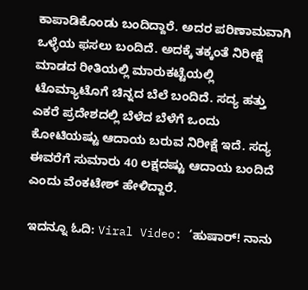ಕಾಪಾಡಿಕೊಂಡು ಬಂದಿದ್ದಾರೆ. ಅದರ ಪರಿಣಾಮವಾಗಿ ಒಳ್ಳೆಯ ಫಸಲು ಬಂದಿದೆ. ಅದಕ್ಕೆ ತಕ್ಕಂತೆ ನಿರೀಕ್ಷೆ ಮಾಡದ ರೀತಿಯಲ್ಲಿ ಮಾರುಕಟ್ಟೆಯಲ್ಲಿ ಟೊಮ್ಯಾಟೊಗೆ ಚಿನ್ನದ ಬೆಲೆ ಬಂದಿದೆ. ಸದ್ಯ ಹತ್ತು ಎಕರೆ ಪ್ರದೇಶದಲ್ಲಿ ಬೆಳೆದ ಬೆಳೆಗೆ ಒಂದು ಕೋಟಿಯಷ್ಟು ಆದಾಯ ಬರುವ ನಿರೀಕ್ಷೆ ಇದೆ. ಸದ್ಯ ಈವರೆಗೆ ಸುಮಾರು 40 ಲಕ್ಷದಷ್ಟು ಆದಾಯ ಬಂದಿದೆ ಎಂದು ವೆಂಕಟೇಶ್ ಹೇಳಿದ್ದಾರೆ.

ಇದನ್ನೂ ಓದಿ: Viral Video: ‘ಹುಷಾರ್! ನಾನು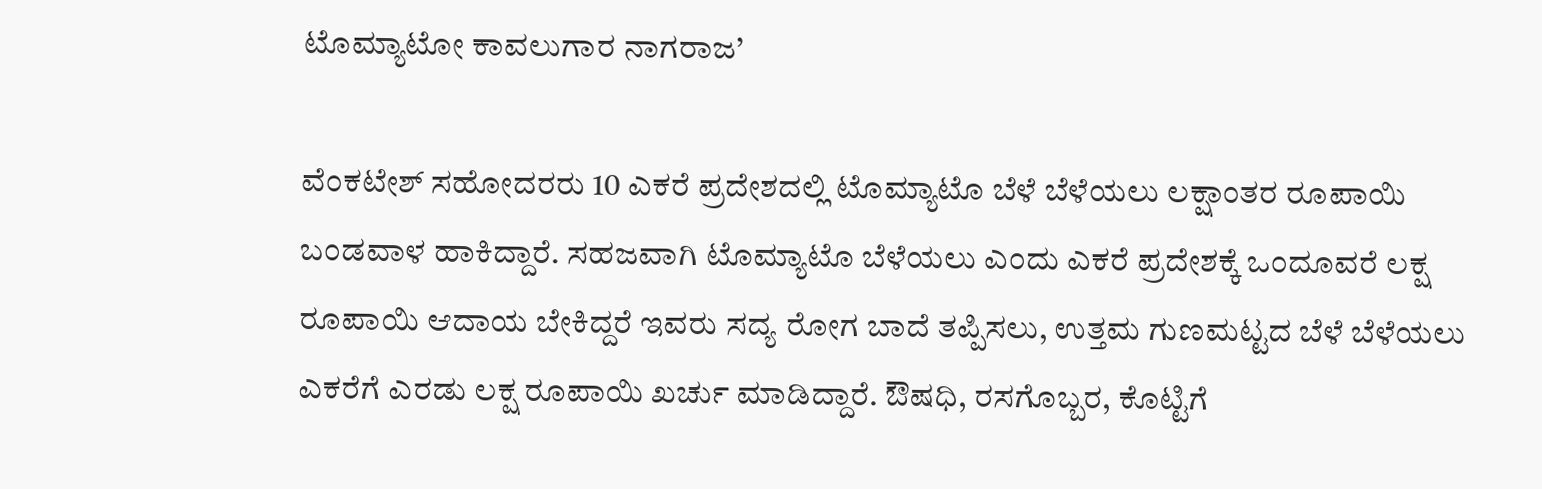ಟೊಮ್ಯಾಟೋ ಕಾವಲುಗಾರ ನಾಗರಾಜ’

ವೆಂಕಟೇಶ್ ಸಹೋದರರು 10 ಎಕರೆ ಪ್ರದೇಶದಲ್ಲಿ ಟೊಮ್ಯಾಟೊ ಬೆಳೆ ಬೆಳೆಯಲು ಲಕ್ಷಾಂತರ ರೂಪಾಯಿ ಬಂಡವಾಳ ಹಾಕಿದ್ದಾರೆ. ಸಹಜವಾಗಿ ಟೊಮ್ಯಾಟೊ ಬೆಳೆಯಲು ಎಂದು ಎಕರೆ ಪ್ರದೇಶಕ್ಕೆ ಒಂದೂವರೆ ಲಕ್ಷ ರೂಪಾಯಿ ಆದಾಯ ಬೇಕಿದ್ದರೆ ಇವರು ಸದ್ಯ ರೋಗ ಬಾದೆ ತಪ್ಪಿಸಲು, ಉತ್ತಮ ಗುಣಮಟ್ಟದ ಬೆಳೆ ಬೆಳೆಯಲು ಎಕರೆಗೆ ಎರಡು ಲಕ್ಷ ರೂಪಾಯಿ ಖರ್ಚು ಮಾಡಿದ್ದಾರೆ. ಔಷಧಿ, ರಸಗೊಬ್ಬರ, ಕೊಟ್ಟಿಗೆ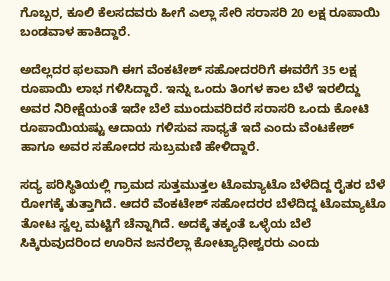ಗೊಬ್ಬರ, ಕೂಲಿ ಕೆಲಸದವರು ಹೀಗೆ ಎಲ್ಲಾ ಸೇರಿ ಸರಾಸರಿ 20 ಲಕ್ಷ ರೂಪಾಯಿ ಬಂಡವಾಳ ಹಾಕಿದ್ದಾರೆ.

ಅದೆಲ್ಲದರ ಫಲವಾಗಿ ಈಗ ವೆಂಕಟೇಶ್ ಸಹೋದರರಿಗೆ ಈವರೆಗೆ 35 ಲಕ್ಷ ರೂಪಾಯಿ ಲಾಭ ಗಳಿಸಿದ್ದಾರೆ. ಇನ್ನು ಒಂದು ತಿಂಗಳ ಕಾಲ ಬೆಳೆ ಇರಲಿದ್ದು ಅವರ ನಿರೀಕ್ಷೆಯಂತೆ ಇದೇ ಬೆಲೆ ಮುಂದುವರಿದರೆ ಸರಾಸರಿ ಒಂದು ಕೋಟಿ ರೂಪಾಯಿಯಷ್ಟು ಆದಾಯ ಗಳಿಸುವ ಸಾಧ್ಯತೆ ಇದೆ ಎಂದು ವೆಂಟಕೇಶ್ ಹಾಗೂ ಅವರ ಸಹೋದರ ಸುಬ್ರಮಣಿ ಹೇಳಿದ್ದಾರೆ.

ಸದ್ಯ ಪರಿಸ್ಥಿತಿಯಲ್ಲಿ ಗ್ರಾಮದ ಸುತ್ತಮುತ್ತಲ ಟೊಮ್ಯಾಟೊ ಬೆಳೆದಿದ್ದ ರೈತರ ಬೆಳೆ ರೋಗಕ್ಕೆ ತುತ್ತಾಗಿದೆ. ಆದರೆ ವೆಂಕಟೇಶ್ ಸಹೋದರರ ಬೆಳೆದಿದ್ದ ಟೊಮ್ಯಾಟೊ ತೋಟ ಸ್ವಲ್ಪ ಮಟ್ಟಿಗೆ ಚೆನ್ನಾಗಿದೆ. ಅದಕ್ಕೆ ತಕ್ಕಂತೆ ಒಳ್ಳೆಯ ಬೆಲೆ ಸಿಕ್ಕಿರುವುದರಿಂದ ಊರಿನ ಜನರೆಲ್ಲಾ ಕೋಟ್ಯಾಧೀಶ್ವರರು ಎಂದು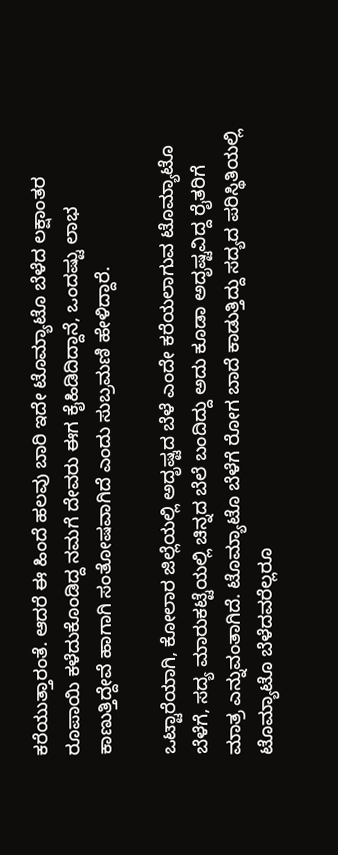ಕರೆಯುತ್ತಾರಂತೆ. ಆದರೆ ಈ ಹಿಂದೆ ಹಲವು ಬಾರಿ ಇದೇ ಟೊಮ್ಯಾಟೊ ಬೆಳೆದ ಲಕ್ಷಾಂತರ ರೂಪಾಯಿ ಕಳೆದುಕೊಂಡಿದ್ದ ನಮಗೆ ದೇವರು ಈಗ ಕೈಹಿಡಿದಿದ್ದಾನೆ, ಒಂದಷ್ಟು ಲಾಭ ಕಾಣುತ್ತಿದ್ದೇವೆ ಹಾಗಾಗಿ ಸಂತೋಷವಾಗಿದೆ ಎಂದು ಸುಬ್ರಮಣಿ ಹೇಳಿದ್ದಾರೆ.

ಒಟ್ಟಾರೆಯಾಗಿ, ಕೋಲಾರ ಜಿಲ್ಲೆಯಲ್ಲಿ ಅದೃಷ್ಟದ ಬೆಳೆ ಎಂದೇ ಕರೆಯಲಾಗುವ ಟೊಮ್ಯಾಟೊ ಬೆಳೆಗೆ, ಸದ್ಯ ಮಾರುಕಟ್ಟೆಯಲ್ಲಿ ಚಿನ್ನದ ಬೆಲೆ ಬಂದಿದ್ದು ಅದು ಕೂಡಾ ಅದೃಷ್ಟವಿದ್ದ ರೈತರಿಗೆ ಮಾತ್ರ ಎನ್ನುವಂತಾಗಿದೆ. ಟೊಮ್ಯಾಟೊ ಬೆಳೆಗೆ ರೋಗ ಬಾದೆ ಕಾಡುತ್ತಿದ್ದು ಸದ್ಯದ ಪರಿಸ್ಥಿತಿಯಲ್ಲಿ ಟೊಮ್ಯಾಟೊ ಬೆಳೆದವರೆಲ್ಲರೂ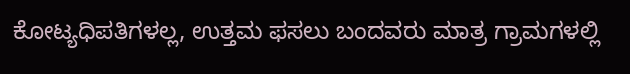ಕೋಟ್ಯಧಿಪತಿಗಳಲ್ಲ, ಉತ್ತಮ ಫಸಲು ಬಂದವರು ಮಾತ್ರ ಗ್ರಾಮಗಳಲ್ಲಿ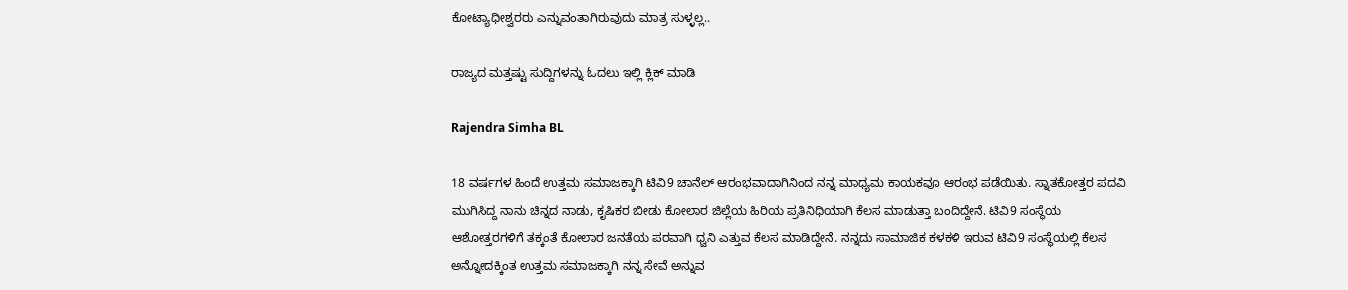ಕೋಟ್ಯಾಧೀಶ್ವರರು ಎನ್ನುವಂತಾಗಿರುವುದು ಮಾತ್ರ ಸುಳ್ಳಲ್ಲ..

ರಾಜ್ಯದ ಮತ್ತಷ್ಟು ಸುದ್ದಿಗಳನ್ನು ಓದಲು ಇಲ್ಲಿ ಕ್ಲಿಕ್ ಮಾಡಿ

Rajendra Simha BL

18 ವರ್ಷಗಳ ಹಿಂದೆ ಉತ್ತಮ ಸಮಾಜಕ್ಕಾಗಿ ಟಿವಿ9 ಚಾನೆಲ್ ಆರಂಭವಾದಾಗಿನಿಂದ ನನ್ನ ಮಾಧ್ಯಮ ಕಾಯಕವೂ ಆರಂಭ ಪಡೆಯಿತು. ಸ್ನಾತಕೋತ್ತರ ಪದವಿ ಮುಗಿಸಿದ್ದ ನಾನು ಚಿನ್ನದ ನಾಡು, ಕೃಷಿಕರ ಬೀಡು ಕೋಲಾರ ಜಿಲ್ಲೆಯ ಹಿರಿಯ ಪ್ರತಿನಿಧಿಯಾಗಿ ಕೆಲಸ ಮಾಡುತ್ತಾ ಬಂದಿದ್ದೇನೆ. ಟಿವಿ9 ಸಂಸ್ಥೆಯ ಆಶೋತ್ತರಗಳಿಗೆ ತಕ್ಕಂತೆ ಕೋಲಾರ ಜನತೆಯ ಪರವಾಗಿ ಧ್ವನಿ ಎತ್ತುವ ಕೆಲಸ ಮಾಡಿದ್ದೇನೆ. ನನ್ನದು ಸಾಮಾಜಿಕ ಕಳಕಳಿ ಇರುವ ಟಿವಿ9 ಸಂಸ್ಥೆಯಲ್ಲಿ ಕೆಲಸ ಅನ್ನೋದಕ್ಕಿಂತ ಉತ್ತಮ ಸಮಾಜಕ್ಕಾಗಿ ನನ್ನ ಸೇವೆ ಅನ್ನುವ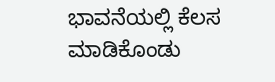ಭಾವನೆಯಲ್ಲಿ ಕೆಲಸ ಮಾಡಿಕೊಂಡು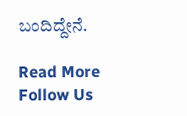ಬಂದಿದ್ದೇನೆ.

Read More
Follow Us